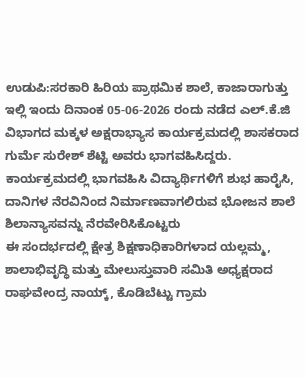ಉಡುಪಿ:ಸರಕಾರಿ ಹಿರಿಯ ಪ್ರಾಥಮಿಕ ಶಾಲೆ, ಕಾಜಾರಾಗುತ್ತು ಇಲ್ಲಿ ಇಂದು ದಿನಾಂಕ 05-06-2026 ರಂದು ನಡೆದ ಎಲ್.ಕೆ.ಜಿ ವಿಭಾಗದ ಮಕ್ಕಳ ಅಕ್ಷರಾಭ್ಯಾಸ ಕಾರ್ಯಕ್ರಮದಲ್ಲಿ ಶಾಸಕರಾದ ಗುರ್ಮೆ ಸುರೇಶ್ ಶೆಟ್ಟಿ ಅವರು ಭಾಗವಹಿಸಿದ್ದರು.
ಕಾರ್ಯಕ್ರಮದಲ್ಲಿ ಭಾಗವಹಿಸಿ ವಿದ್ಯಾರ್ಥಿಗಳಿಗೆ ಶುಭ ಹಾರೈಸಿ, ದಾನಿಗಳ ನೆರವಿನಿಂದ ನಿರ್ಮಾಣವಾಗಲಿರುವ ಭೋಜನ ಶಾಲೆ ಶಿಲಾನ್ಯಾಸವನ್ನು ನೆರವೇರಿಸಿಕೊಟ್ಟರು
ಈ ಸಂದರ್ಭದಲ್ಲಿ ಕ್ಷೇತ್ರ ಶಿಕ್ಷಣಾಧಿಕಾರಿಗಳಾದ ಯಲ್ಲಮ್ಮ, ಶಾಲಾಭಿವೃದ್ಧಿ ಮತ್ತು ಮೇಲುಸ್ತುವಾರಿ ಸಮಿತಿ ಅಧ್ಯಕ್ಷರಾದ ರಾಘವೇಂದ್ರ ನಾಯ್ಕ್, ಕೊಡಿಬೆಟ್ಟು ಗ್ರಾಮ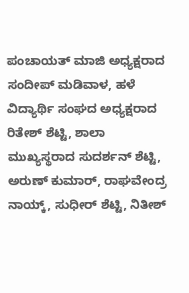ಪಂಚಾಯತ್ ಮಾಜಿ ಅಧ್ಯಕ್ಷರಾದ ಸಂದೀಪ್ ಮಡಿವಾಳ, ಹಳೆ ವಿದ್ಯಾರ್ಥಿ ಸಂಘದ ಅಧ್ಯಕ್ಷರಾದ ರಿತೇಶ್ ಶೆಟ್ಟಿ, ಶಾಲಾ ಮುಖ್ಯಸ್ಥರಾದ ಸುದರ್ಶನ್ ಶೆಟ್ಟಿ, ಅರುಣ್ ಕುಮಾರ್, ರಾಘವೇಂದ್ರ ನಾಯ್ಕ್, ಸುಧೀರ್ ಶೆಟ್ಟಿ, ನಿತೀಶ್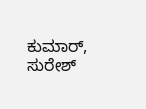ಕುಮಾರ್, ಸುರೇಶ್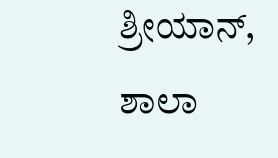ಶ್ರೀಯಾನ್, ಶಾಲಾ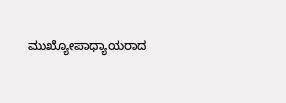ಮುಖ್ಯೋಪಾಧ್ಯಾಯರಾದ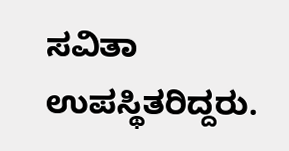ಸವಿತಾ ಉಪಸ್ಥಿತರಿದ್ದರು.